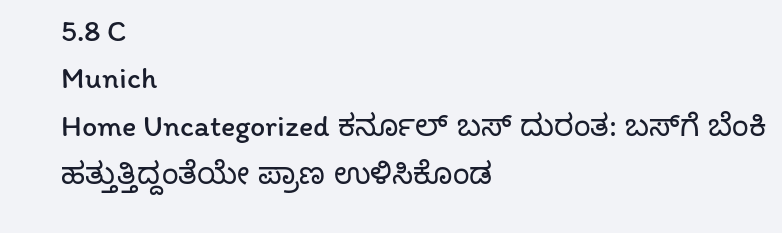5.8 C
Munich
Home Uncategorized ಕರ್ನೂಲ್ ಬಸ್ ದುರಂತ: ಬಸ್‌ಗೆ ಬೆಂಕಿ ಹತ್ತುತ್ತಿದ್ದಂತೆಯೇ ಪ್ರಾಣ ಉಳಿಸಿಕೊಂಡ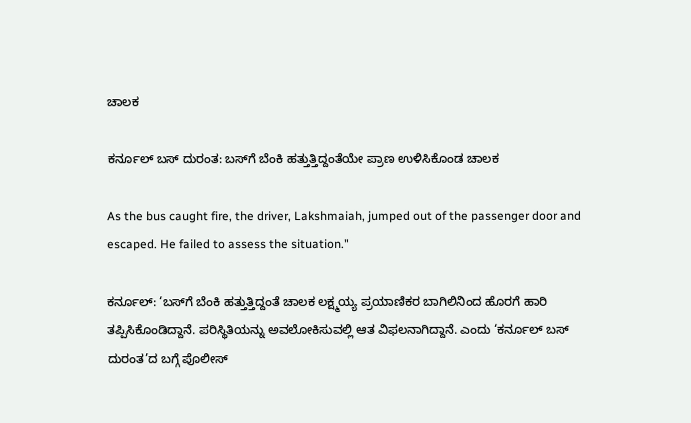ಚಾಲಕ

ಕರ್ನೂಲ್ ಬಸ್ ದುರಂತ: ಬಸ್‌ಗೆ ಬೆಂಕಿ ಹತ್ತುತ್ತಿದ್ದಂತೆಯೇ ಪ್ರಾಣ ಉಳಿಸಿಕೊಂಡ ಚಾಲಕ

As the bus caught fire, the driver, Lakshmaiah, jumped out of the passenger door and escaped. He failed to assess the situation."

ಕರ್ನೂಲ್: ‘ಬಸ್‌ಗೆ ಬೆಂಕಿ ಹತ್ತುತ್ತಿದ್ದಂತೆ ಚಾಲಕ ಲಕ್ಷ್ಮಯ್ಯ ಪ್ರಯಾಣಿಕರ ಬಾಗಿಲಿನಿಂದ ಹೊರಗೆ ಹಾರಿ ತಪ್ಪಿಸಿಕೊಂಡಿದ್ದಾನೆ. ಪರಿಸ್ಥಿತಿಯನ್ನು ಅವಲೋಕಿಸುವಲ್ಲಿ ಆತ ವಿಫಲನಾಗಿದ್ದಾನೆ. ಎಂದು ‘ಕರ್ನೂಲ್ ಬಸ್ ದುರಂತ’ದ ಬಗ್ಗೆ ಪೊಲೀಸ್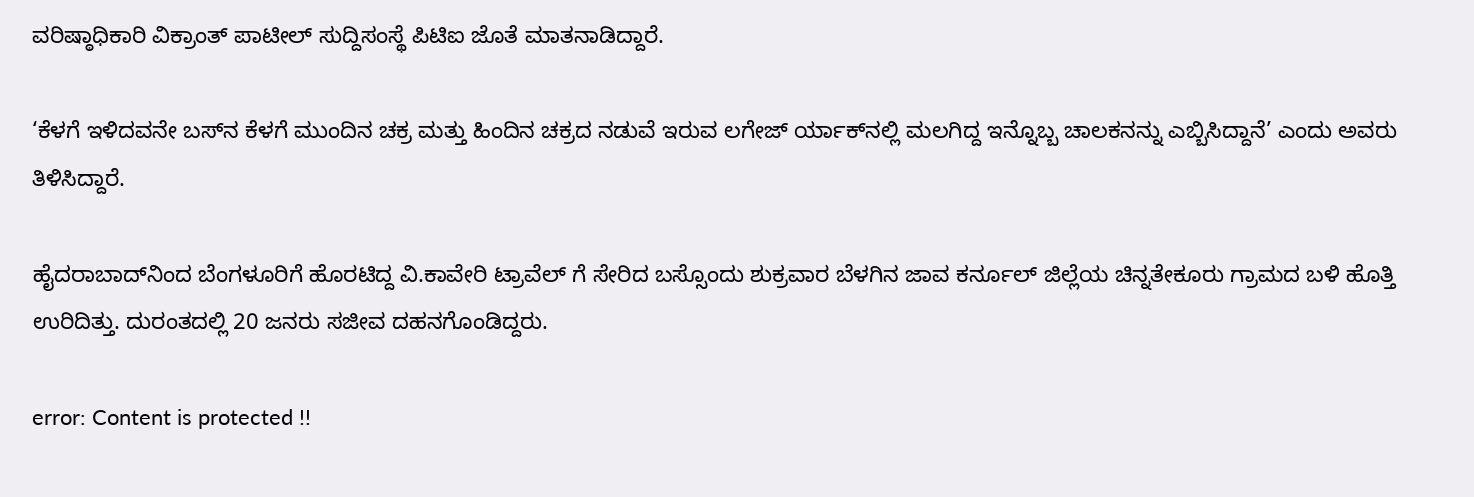ವರಿಷ್ಠಾಧಿಕಾರಿ ವಿಕ್ರಾಂತ್ ಪಾಟೀಲ್ ಸುದ್ದಿಸಂಸ್ಥೆ ಪಿಟಿಐ ಜೊತೆ ಮಾತನಾಡಿದ್ದಾರೆ.

‘ಕೆಳಗೆ ಇಳಿದವನೇ ಬಸ್‌ನ ಕೆಳಗೆ ಮುಂದಿನ ಚಕ್ರ ಮತ್ತು ಹಿಂದಿನ ಚಕ್ರದ ನಡುವೆ ಇರುವ ಲಗೇಜ್ ರ್ಯಾಕ್‌ನಲ್ಲಿ ಮಲಗಿದ್ದ ಇನ್ನೊಬ್ಬ ಚಾಲಕನನ್ನು ಎಬ್ಬಿಸಿದ್ದಾನೆ’ ಎಂದು ಅವರು ತಿಳಿಸಿದ್ದಾರೆ.

ಹೈದರಾಬಾದ್‌ನಿಂದ ಬೆಂಗಳೂರಿಗೆ ಹೊರಟಿದ್ದ ವಿ.ಕಾವೇರಿ ಟ್ರಾವೆಲ್‌ ಗೆ ಸೇರಿದ ಬಸ್ಸೊಂದು ಶುಕ್ರವಾರ ಬೆಳಗಿನ ಜಾವ ಕರ್ನೂಲ್ ಜಿಲ್ಲೆಯ ಚಿನ್ನತೇಕೂರು ಗ್ರಾಮದ ಬಳಿ ಹೊತ್ತಿ ಉರಿದಿತ್ತು. ದುರಂತದಲ್ಲಿ 20 ಜನರು ಸಜೀವ ದಹನಗೊಂಡಿದ್ದರು.

error: Content is protected !!